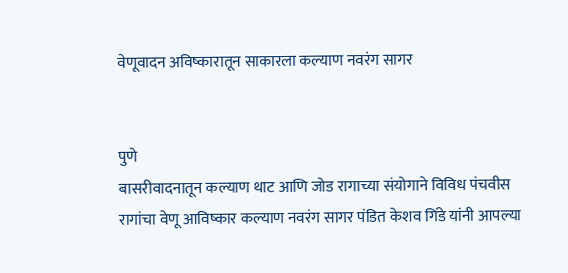वेणूवादन अविष्कारातून साकारला कल्याण नवरंग सागर


पुणे
बासरीवादनातून कल्याण थाट आणि जोड रागाच्या संयोगाने विविध पंचवीस रागांचा वेणू आविष्कार कल्याण नवरंग सागर पंडित केशव गिंडे यांनी आपल्या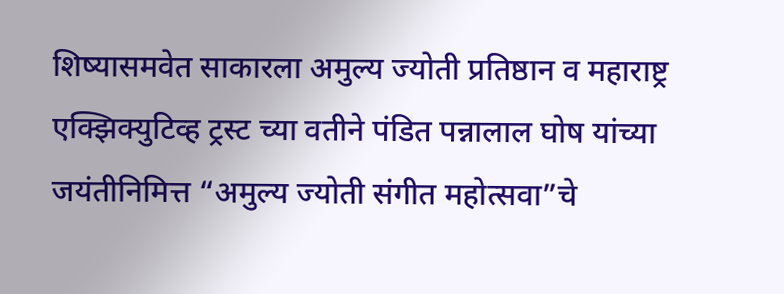शिष्यासमवेत साकारला अमुल्य ज्योती प्रतिष्ठान व महाराष्ट्र एक्झिक्युटिव्ह ट्रस्ट च्या वतीने पंडित पन्नालाल घोष यांच्या जयंतीनिमित्त “अमुल्य ज्योती संगीत महोत्सवा”चे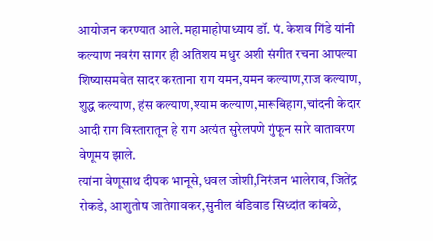आयोजन करण्यात आले.महामाहोपाध्याय डॉ. पं. केशव गिंडे यांनी कल्याण नवरंग सागर ही अतिशय मधुर अशी संगीत रचना आपल्या शिष्यासमवेत सादर करताना राग यमन,यमन कल्याण,राज कल्याण, शुद्ध कल्याण, हंस कल्याण,श्याम कल्याण,मारूबिहाग,चांदनी केदार आदी राग विस्तारातून हे राग अत्यंत सुरेलपणे गुंफून सारे वातावरण वेणूमय झाले.
त्यांना वेणूसाथ दीपक भानूसे,धवल जोशी,निरंजन भालेराव, जितेंद्र रोकडे, आशुतोष जातेगावकर,सुनील बंडिवाड सिध्दांत कांबळे,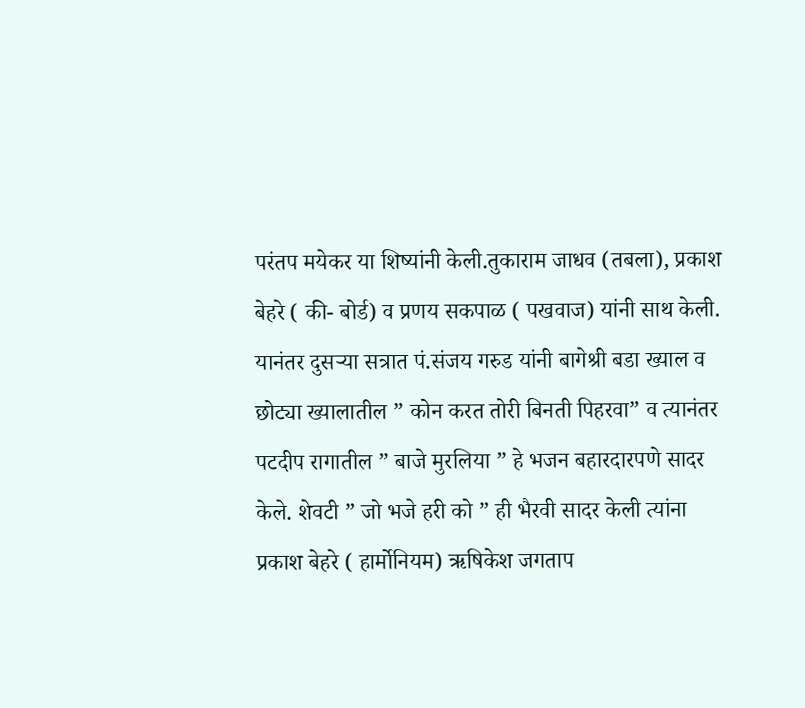परंतप मयेकर या शिष्यांनी केली.तुकाराम जाधव (तबला), प्रकाश बेहरे ( की- बोर्ड) व प्रणय सकपाळ ( पखवाज) यांनी साथ केली.
यानंतर दुसर्‍या सत्रात पं.संजय गरुड यांनी बागेश्री बडा ख्याल व छोट्या ख्यालातील ” कोन करत तोरी बिनती पिहरवा” व त्यानंतर पटदीप रागातील ” बाजे मुरलिया ” हे भजन बहारदारपणे सादर केले. शेवटी ” जो भजे हरी को ” ही भैरवी सादर केली त्यांना प्रकाश बेहरे ( हार्मोनियम) ऋषिकेश जगताप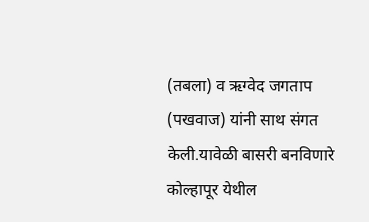(तबला) व ऋग्वेद जगताप (पखवाज) यांनी साथ संगत केली.यावेळी बासरी बनविणारे कोल्हापूर येथील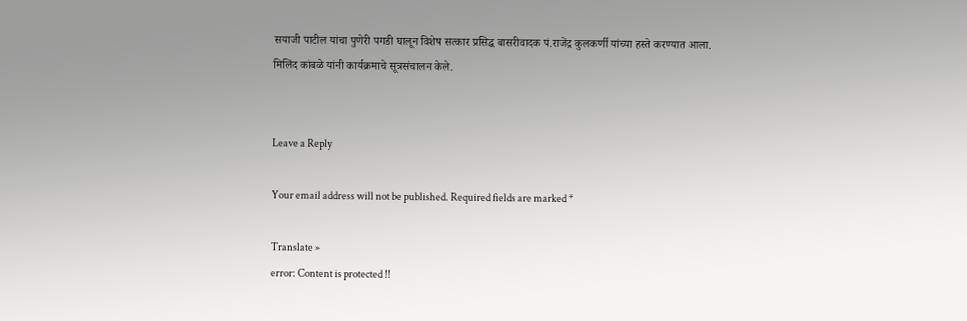सयाजी पाटील यांचा पुणेरी पगडी घालून विशेष सत्कार प्रसिद्ध बासरीवादक पं.राजेंद्र कुलकर्णी यांच्या हस्ते करण्यात आला.
मिलिंद कांबळे यांनी कार्यक्रमाचे सूत्रसंचालन केले.


Leave a Reply

Your email address will not be published. Required fields are marked *

Translate »
error: Content is protected !!